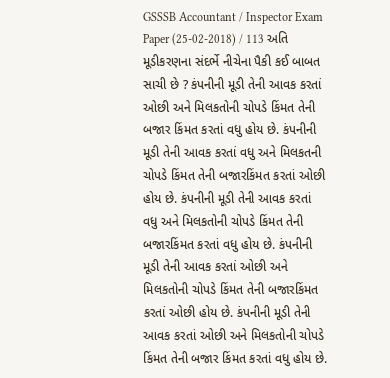GSSSB Accountant / Inspector Exam Paper (25-02-2018) / 113 અતિ મૂડીકરણના સંદર્ભે નીચેના પૈકી કઈ બાબત સાચી છે ? કંપનીની મૂડી તેની આવક કરતાં ઓછી અને મિલકતોની ચોપડે કિંમત તેની બજાર કિંમત કરતાં વધુ હોય છે. કંપનીની મૂડી તેની આવક કરતાં વધુ અને મિલકતની ચોપડે કિંમત તેની બજારકિંમત કરતાં ઓછી હોય છે. કંપનીની મૂડી તેની આવક કરતાં વધુ અને મિલકતોની ચોપડે કિંમત તેની બજારકિંમત કરતાં વધુ હોય છે. કંપનીની મૂડી તેની આવક કરતાં ઓછી અને મિલકતોની ચોપડે કિંમત તેની બજારકિંમત કરતાં ઓછી હોય છે. કંપનીની મૂડી તેની આવક કરતાં ઓછી અને મિલકતોની ચોપડે કિંમત તેની બજાર કિંમત કરતાં વધુ હોય છે.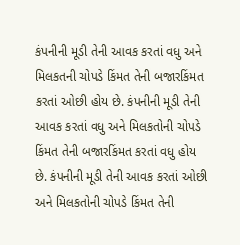કંપનીની મૂડી તેની આવક કરતાં વધુ અને મિલકતની ચોપડે કિંમત તેની બજારકિંમત કરતાં ઓછી હોય છે. કંપનીની મૂડી તેની આવક કરતાં વધુ અને મિલકતોની ચોપડે કિંમત તેની બજારકિંમત કરતાં વધુ હોય છે. કંપનીની મૂડી તેની આવક કરતાં ઓછી અને મિલકતોની ચોપડે કિંમત તેની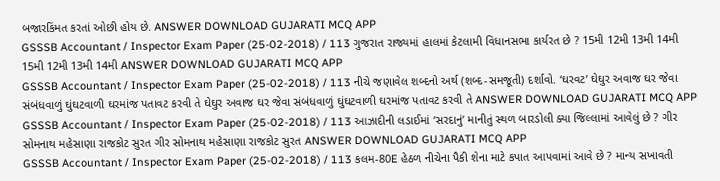બજારકિંમત કરતાં ઓછી હોય છે. ANSWER DOWNLOAD GUJARATI MCQ APP
GSSSB Accountant / Inspector Exam Paper (25-02-2018) / 113 ગુજરાત રાજ્યમાં હાલમાં કેટલામી વિધાનસભા કાર્યરત છે ? 15મી 12મી 13મી 14મી 15મી 12મી 13મી 14મી ANSWER DOWNLOAD GUJARATI MCQ APP
GSSSB Accountant / Inspector Exam Paper (25-02-2018) / 113 નીચે જણાવેલ શબ્દનો અર્થ (શબ્દ-સમજૂતી) દર્શાવો. ‘ઘરવટ’ ઘેઘુર અવાજ ઘર જેવા સંબંધવાળું ઘુંઘટવાળી ઘરમાંજ પતાવટ કરવી તે ઘેઘુર અવાજ ઘર જેવા સંબંધવાળું ઘુંઘટવાળી ઘરમાંજ પતાવટ કરવી તે ANSWER DOWNLOAD GUJARATI MCQ APP
GSSSB Accountant / Inspector Exam Paper (25-02-2018) / 113 આઝાદીની લડાઈમાં ‘સરદાનું’ માનીતું સ્થળ બારડોલી ક્યા જિલ્લામાં આવેલું છે ? ગીર સોમનાથ મહેસાણા રાજકોટ સુરત ગીર સોમનાથ મહેસાણા રાજકોટ સુરત ANSWER DOWNLOAD GUJARATI MCQ APP
GSSSB Accountant / Inspector Exam Paper (25-02-2018) / 113 કલમ-80E હેઠળ નીચેના પૈકી શેના માટે કપાત આપવામાં આવે છે ? માન્ય સખાવતી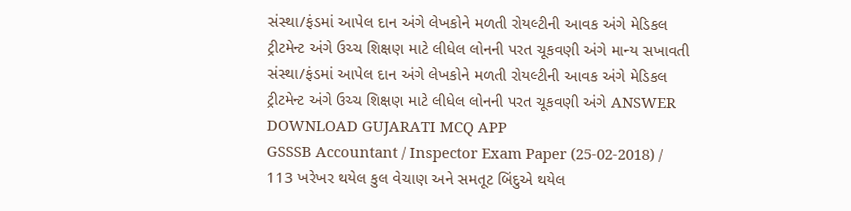સંસ્થા/ફંડમાં આપેલ દાન અંગે લેખકોને મળતી રોયલ્ટીની આવક અંગે મેડિકલ ટ્રીટમેન્ટ અંગે ઉચ્ચ શિક્ષણ માટે લીધેલ લોનની પરત ચૂકવણી અંગે માન્ય સખાવતી સંસ્થા/ફંડમાં આપેલ દાન અંગે લેખકોને મળતી રોયલ્ટીની આવક અંગે મેડિકલ ટ્રીટમેન્ટ અંગે ઉચ્ચ શિક્ષણ માટે લીધેલ લોનની પરત ચૂકવણી અંગે ANSWER DOWNLOAD GUJARATI MCQ APP
GSSSB Accountant / Inspector Exam Paper (25-02-2018) / 113 ખરેખર થયેલ કુલ વેચાણ અને સમતૂટ બિંદુએ થયેલ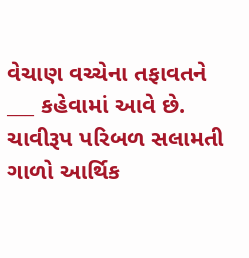વેચાણ વચ્ચેના તફાવતને ___ કહેવામાં આવે છે. ચાવીરૂપ પરિબળ સલામતી ગાળો આર્થિક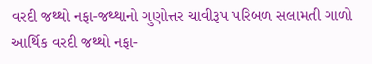વરદી જથ્થો નફા-જથ્થાનો ગુણોત્તર ચાવીરૂપ પરિબળ સલામતી ગાળો આર્થિક વરદી જથ્થો નફા-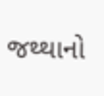જથ્થાનો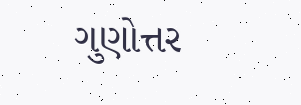ગુણોત્તર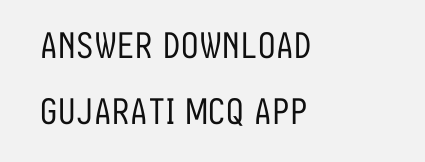ANSWER DOWNLOAD GUJARATI MCQ APP